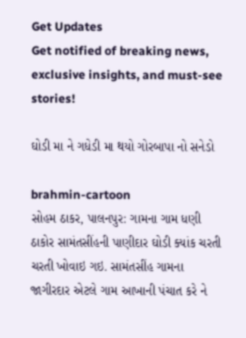Get Updates
Get notified of breaking news, exclusive insights, and must-see stories!

ઘોડી મા ને ગધેડી મા થયો ગોરબાપા નો સનેડો

brahmin-cartoon
સોહમ ઠાકર, પાલનપુર: ગામના ગામ ધણી ઠાકોર સામંતસીંહની પાણીદાર ઘોડી ક્યાંક ચરતી ચરતી ખોવાઇ ગઇ. સામંતસીંહ ગામના જાગીરદાર એટલે ગામ આખાની પંચાત કરે ને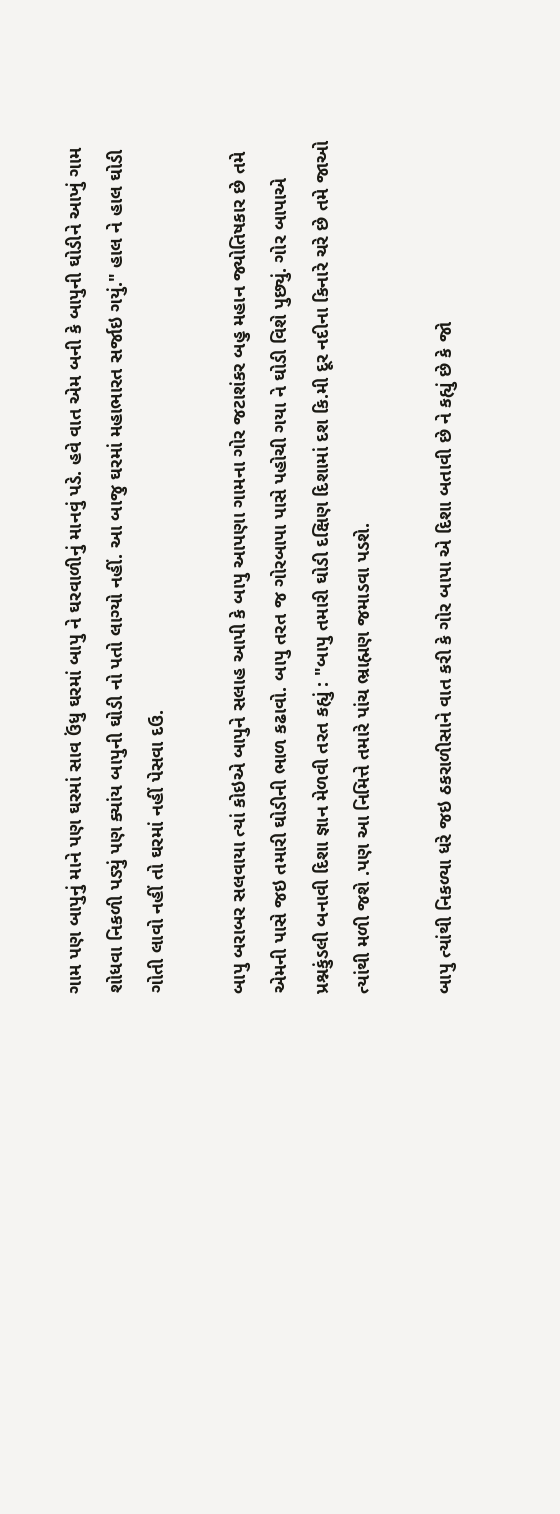ગામ પણ બાપુનું માને પણ ઘરમાં સાવ ઉંધુ ઘરમાં બાપુ ને ઘરવાળીનું માનવું પડે. હવે વાત એમ બની કે બાપુની ઘોડીને આખું ગામ શોધવા નિકળી પડ્યું પણ ક્યાંય બાપુની ઘોડી નો પતો લાગ્યો નહીં. આ બાજુ ઘરમાં મહાભારત સર્જાઇ ગયું." હાલ ને હાલ ઘોડી ગોતી લાવો નહીં તો ઘરમાં નહીં પેસવા દઉ.

બાપુ બરાબર સલવાયા ત્યાં કોઇએ બાપુને સલાહ આપી કે બાપુ આપણા ગામના ગોર જટાશંકર બહુ મહાન જ્યોતિષકાર છે તમે એમની પાસે જઇ તમારી ઘોડીની ભાળ કઢાવો. બાપુ તરત જ ગોરબાપા પાસે પહોચી ગયા ને ઘોડી વિશે પુછ્યું. ગોર બાપાએ પ્રશ્નકુંડલી બનાવી દિશા જ્ઞાન મેળવી તરત કહ્યું : "બાપુ તમારી ઘોડી દક્ષિણ દિશામાં દશ કિ.મી દૂર નદીના કિનારે ચરે છે તમે જાઓ ત્યાંથી મળી જશે .પણ આ નિમિત્તે તમારે પાંચ ભ્રાહ્મણ જમાડવા પડશે.

બાપુ ત્યાંથી નિકળ્યા ધરે જઇ ઠકરાળીસાને વાત કરી કે ગોર બાપા એ દિશા બતાવી છે ને કહ્યું છે કે જો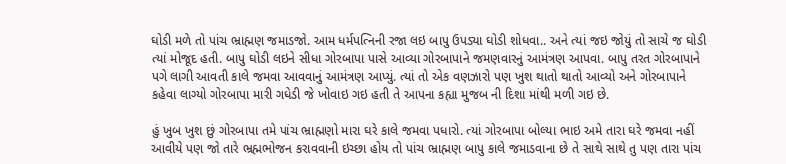ઘોડી મળે તો પાંચ ભ્રાહ્મણ જમાડજો. આમ ધર્મપત્નિની રજા લઇ બાપુ ઉપડ્યા ઘોડી શોધવા.. અને ત્યાં જઇ જોયું તો સાચે જ ઘોડી ત્યાં મોજૂદ હતી. બાપુ ઘોડી લઇને સીધા ગોરબાપા પાસે આવ્યા ગોરબાપાને જમણવારનું આમંત્રણ આપવા. બાપુ તરત ગોરબાપાને પગે લાગી આવતી કાલે જમવા આવવાનું આમંત્રણ આપ્યું. ત્યાં તો એક વણઝારો પણ ખુશ થાતો થાતો આવ્યો અને ગોરબાપાને કહેવા લાગ્યો ગોરબાપા મારી ગધેડી જે ખોવાઇ ગઇ હતી તે આપના કહ્યા મુજબ ની દિશા માંથી મળી ગઇ છે.

હું ખુબ ખુશ છું ગોરબાપા તમે પાંચ ભ્રાહ્મણો મારા ઘરે કાલે જમવા પધારો. ત્યાં ગોરબાપા બોલ્યા ભાઇ અમે તારા ઘરે જમવા નહીં આવીયે પણ જો તારે ભ્રહ્મભોજન કરાવવાની ઇચ્છા હોય તો પાંચ ભ્રાહ્મણ બાપુ કાલે જમાડવાના છે તે સાથે સાથે તુ પણ તારા પાંચ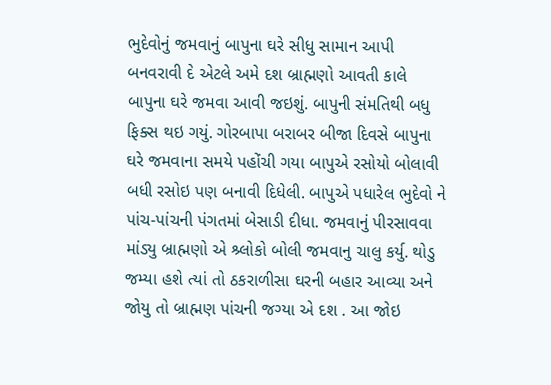ભુદેવોનું જમવાનું બાપુના ઘરે સીધુ સામાન આપી બનવરાવી દે એટલે અમે દશ બ્રાહ્મણો આવતી કાલે બાપુના ઘરે જમવા આવી જઇશું. બાપુની સંમતિથી બધુ ફિક્સ થઇ ગયું. ગોરબાપા બરાબર બીજા દિવસે બાપુના ઘરે જમવાના સમયે પહોંચી ગયા બાપુએ રસોયો બોલાવી બધી રસોઇ પણ બનાવી દિધેલી. બાપુએ પધારેલ ભુદેવો ને પાંચ-પાંચની પંગતમાં બેસાડી દીધા. જમવાનું પીરસાવવા માંડ્યુ બ્રાહ્મણો એ શ્ર્લોકો બોલી જમવાનુ ચાલુ કર્યુ. થોડુ જમ્યા હશે ત્યાં તો ઠકરાળીસા ઘરની બહાર આવ્યા અને જોયુ તો બ્રાહ્મણ પાંચની જગ્યા એ દશ . આ જોઇ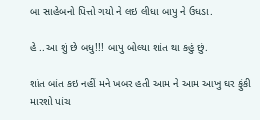બા સાહેબનો પિત્તો ગયો ને લઇ લીધા બાપુ ને ઉધડા.

હે ..આ શું છે બધુ!!! બાપુ બોલ્યા શાંત થા કહું છું.

શાંત બાંત કઇ નહીં મને ખબર હતી આમ ને આમ આખુ ઘર ફુંકી મારશો પાંચ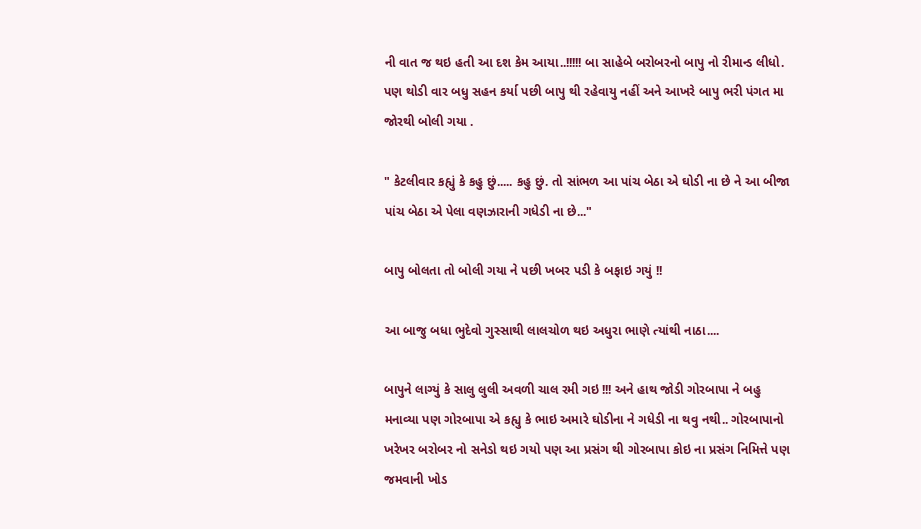ની વાત જ થઇ હતી આ દશ કેમ આયા..!!!!! બા સાહેબે બરોબરનો બાપુ નો રીમાન્ડ લીધો. પણ થોડી વાર બધુ સહન કર્યા પછી બાપુ થી રહેવાયુ નહીં અને આખરે બાપુ ભરી પંગત મા જોરથી બોલી ગયા .

" કેટલીવાર કહ્યું કે કહુ છું..... કહુ છું. તો સાંભળ આ પાંચ બેઠા એ ઘોડી ના છે ને આ બીજા પાંચ બેઠા એ પેલા વણઝારાની ગધેડી ના છે..."

બાપુ બોલતા તો બોલી ગયા ને પછી ખબર પડી કે બફાઇ ગયું !!

આ બાજુ બધા ભુદેવો ગુસ્સાથી લાલચોળ થઇ અધુરા ભાણે ત્યાંથી નાઠા....

બાપુને લાગ્યું કે સાલુ લુલી અવળી ચાલ રમી ગઇ !!! અને હાથ જોડી ગોરબાપા ને બહુ મનાવ્યા પણ ગોરબાપા એ કહ્યુ કે ભાઇ અમારે ઘોડીના ને ગધેડી ના થવુ નથી.. ગોરબાપાનો ખરેખર બરોબર નો સનેડો થઇ ગયો પણ આ પ્રસંગ થી ગોરબાપા કોઇ ના પ્રસંગ નિમિત્તે પણ જમવાની ખોડ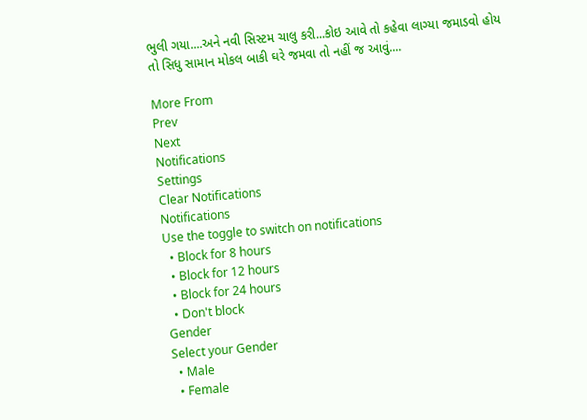ભુલી ગયા....અને નવી સિસ્ટમ ચાલુ કરી...કોઇ આવે તો કહેવા લાગ્યા જમાડવો હોય તો સિધુ સામાન મોકલ બાકી ઘરે જમવા તો નહીં જ આવું....

More From
Prev
Next
Notifications
Settings
Clear Notifications
Notifications
Use the toggle to switch on notifications
  • Block for 8 hours
  • Block for 12 hours
  • Block for 24 hours
  • Don't block
Gender
Select your Gender
  • Male
  • Female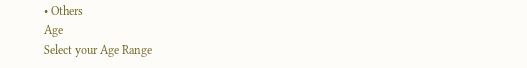• Others
Age
Select your Age Range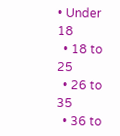• Under 18
  • 18 to 25
  • 26 to 35
  • 36 to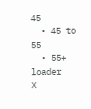45
  • 45 to 55
  • 55+
loader
X